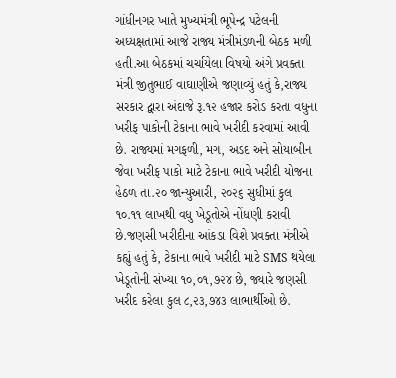ગાંધીનગર ખાતે મુખ્યમંત્રી ભૂપેન્દ્ર પટેલની અધ્યક્ષતામાં આજે રાજ્ય મંત્રીમંડળની બેઠક મળી હતી.આ બેઠકમાં ચર્ચાયેલા વિષયો અંગે પ્રવક્તા મંત્રી જીતુભાઈ વાઘાણીએ જણાવ્યું હતું કે,રાજ્ય સરકાર દ્વારા અંદાજે રૂ.૧૨ હજાર કરોડ કરતા વધુના ખરીફ પાકોની ટેકાના ભાવે ખરીદી કરવામાં આવી છે. રાજ્યમાં મગફળી, મગ, અડદ અને સોયાબીન જેવા ખરીફ પાકો માટે ટેકાના ભાવે ખરીદી યોજના હેઠળ તા.૨૦ જાન્યુઆરી, ૨૦૨૬ સુધીમાં કુલ ૧૦.૧૧ લાખથી વધુ ખેડૂતોએ નોંધણી કરાવી છે.જણસી ખરીદીના આંકડા વિશે પ્રવક્તા મંત્રીએ કહ્યું હતું કે, ટેકાના ભાવે ખરીદી માટે SMS થયેલા ખેડૂતોની સંખ્યા ૧૦,૦૧,૭૨૪ છે, જ્યારે જણસી ખરીદ કરેલા કુલ ૮,૨૩,૭૪૩ લાભાર્થીઓ છે.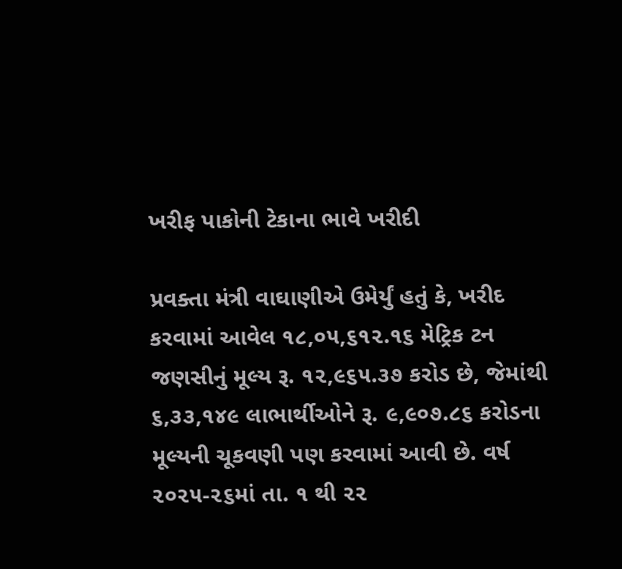ખરીફ પાકોની ટેકાના ભાવે ખરીદી

પ્રવક્તા મંત્રી વાઘાણીએ ઉમેર્યું હતું કે, ખરીદ કરવામાં આવેલ ૧૮,૦૫,૬૧૨.૧૬ મેટ્રિક ટન જણસીનું મૂલ્ય રૂ. ૧૨,૯૬૫.૩૭ કરોડ છે, જેમાંથી ૬,૩૩,૧૪૯ લાભાર્થીઓને રૂ. ૯,૯૦૭.૮૬ કરોડના મૂલ્યની ચૂકવણી પણ કરવામાં આવી છે. વર્ષ ૨૦૨૫-૨૬માં તા. ૧ થી ૨૨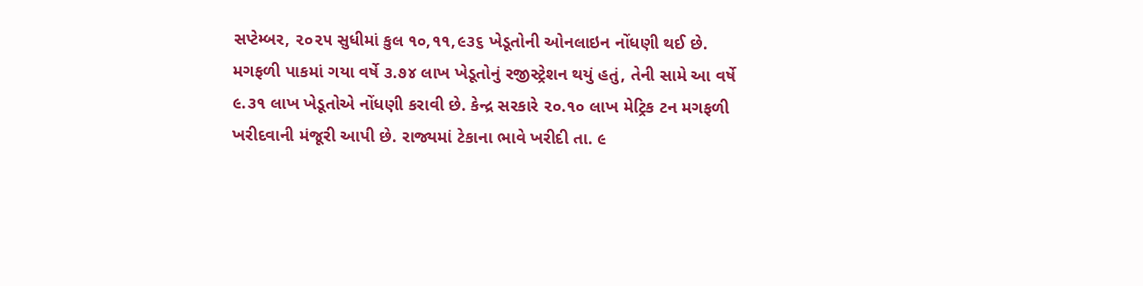સપ્ટેમ્બર, ૨૦૨૫ સુધીમાં કુલ ૧૦,૧૧,૯૩૬ ખેડૂતોની ઓનલાઇન નોંધણી થઈ છે. મગફળી પાકમાં ગયા વર્ષે ૩.૭૪ લાખ ખેડૂતોનું રજીસ્ટ્રેશન થયું હતું, તેની સામે આ વર્ષે ૯.૩૧ લાખ ખેડૂતોએ નોંધણી કરાવી છે. કેન્દ્ર સરકારે ૨૦.૧૦ લાખ મેટ્રિક ટન મગફળી ખરીદવાની મંજૂરી આપી છે. રાજ્યમાં ટેકાના ભાવે ખરીદી તા. ૯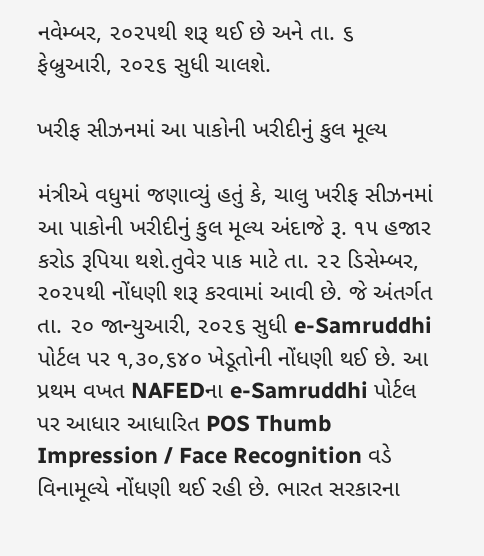નવેમ્બર, ૨૦૨૫થી શરૂ થઈ છે અને તા. ૬ ફેબ્રુઆરી, ૨૦૨૬ સુધી ચાલશે.

ખરીફ સીઝનમાં આ પાકોની ખરીદીનું કુલ મૂલ્ય

મંત્રીએ વધુમાં જણાવ્યું હતું કે, ચાલુ ખરીફ સીઝનમાં આ પાકોની ખરીદીનું કુલ મૂલ્ય અંદાજે રૂ. ૧૫ હજાર કરોડ રૂપિયા થશે.તુવેર પાક માટે તા. ૨૨ ડિસેમ્બર, ૨૦૨૫થી નોંધણી શરૂ કરવામાં આવી છે. જે અંતર્ગત તા. ૨૦ જાન્યુઆરી, ૨૦૨૬ સુધી e-Samruddhi પોર્ટલ પર ૧,૩૦,૬૪૦ ખેડૂતોની નોંધણી થઈ છે. આ પ્રથમ વખત NAFEDના e-Samruddhi પોર્ટલ પર આધાર આધારિત POS Thumb Impression / Face Recognition વડે વિનામૂલ્યે નોંધણી થઈ રહી છે. ભારત સરકારના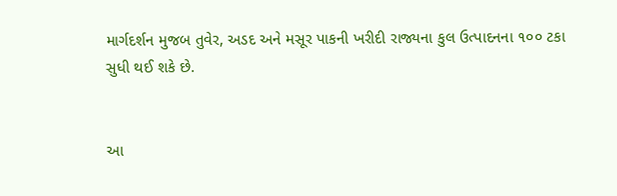માર્ગદર્શન મુજબ તુવેર, અડદ અને મસૂર પાકની ખરીદી રાજ્યના કુલ ઉત્પાદનના ૧૦૦ ટકા સુધી થઈ શકે છે.


આ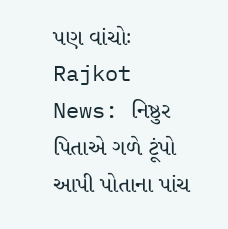પણ વાંચોઃ Rajkot News: નિષ્ઠુર પિતાએ ગળે ટૂંપો આપી પોતાના પાંચ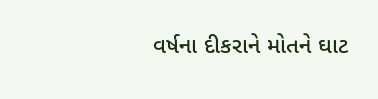વર્ષના દીકરાને મોતને ઘાટ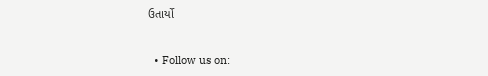ઉતાર્યો


  • Follow us on: